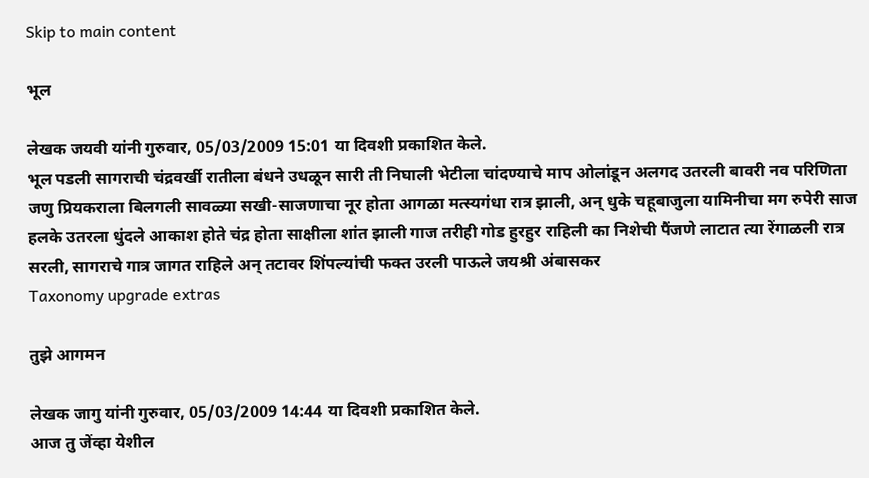Skip to main content

भूल

लेखक जयवी यांनी गुरुवार, 05/03/2009 15:01 या दिवशी प्रकाशित केले.
भूल पडली सागराची चंद्रवर्खी रातीला बंधने उधळून सारी ती निघाली भेटीला चांदण्याचे माप ओलांडून अलगद उतरली बावरी नव परिणिता जणु प्रियकराला बिलगली सावळ्या सखी-साजणाचा नूर होता आगळा मत्स्यगंधा रात्र झाली, अन्‌ धुके चहूबाजुला यामिनीचा मग रुपेरी साज हलके उतरला धुंदले आकाश होते चंद्र होता साक्षीला शांत झाली गाज तरीही गोड हुरहुर राहिली का निशेची पैंजणे लाटात त्या रेंगाळली रात्र सरली, सागराचे गात्र जागत राहिले अन्‌ तटावर शिंपल्यांची फक्त उरली पाऊले जयश्री अंबासकर
Taxonomy upgrade extras

तुझे आगमन

लेखक जागु यांनी गुरुवार, 05/03/2009 14:44 या दिवशी प्रकाशित केले.
आज तु जेंव्हा येशील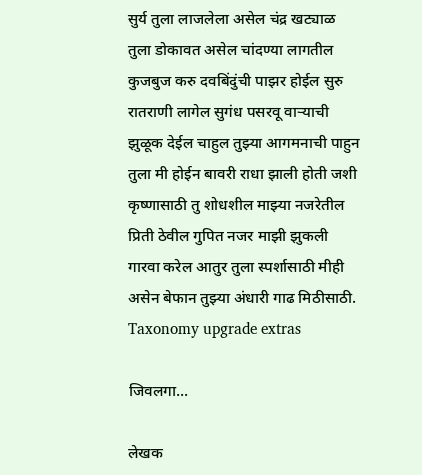सुर्य तुला लाजलेला असेल चंद्र खट्याळ तुला डोकावत असेल चांदण्या लागतील कुजबुज करु दवबिंदुंची पाझर होईल सुरु रातराणी लागेल सुगंध पसरवू वार्‍याची झुळूक देईल चाहुल तुझ्या आगमनाची पाहुन तुला मी होईन बावरी राधा झाली होती जशी कृष्णासाठी तु शोधशील माझ्या नजरेतील प्रिती ठेवील गुपित नजर माझी झुकली गारवा करेल आतुर तुला स्पर्शासाठी मीही असेन बेफान तुझ्या अंधारी गाढ मिठीसाठी.
Taxonomy upgrade extras

जिवलगा...

लेखक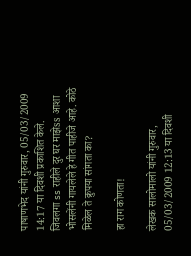पाषाणभेद यांनी गुरुवार, 05/03/2009 14:17 या दिवशी प्रकाशित केले.
जिवलगा ss राहीले दुर घर माझेss आशा भोसलेंनी गायलेले हे गीत पाहीजे आहे. कोठे मिळेल ते क्रुपया सांगता का?

हा राग कोणता!

लेखक सालोमालो यांनी गुरुवार, 05/03/2009 12:13 या दिवशी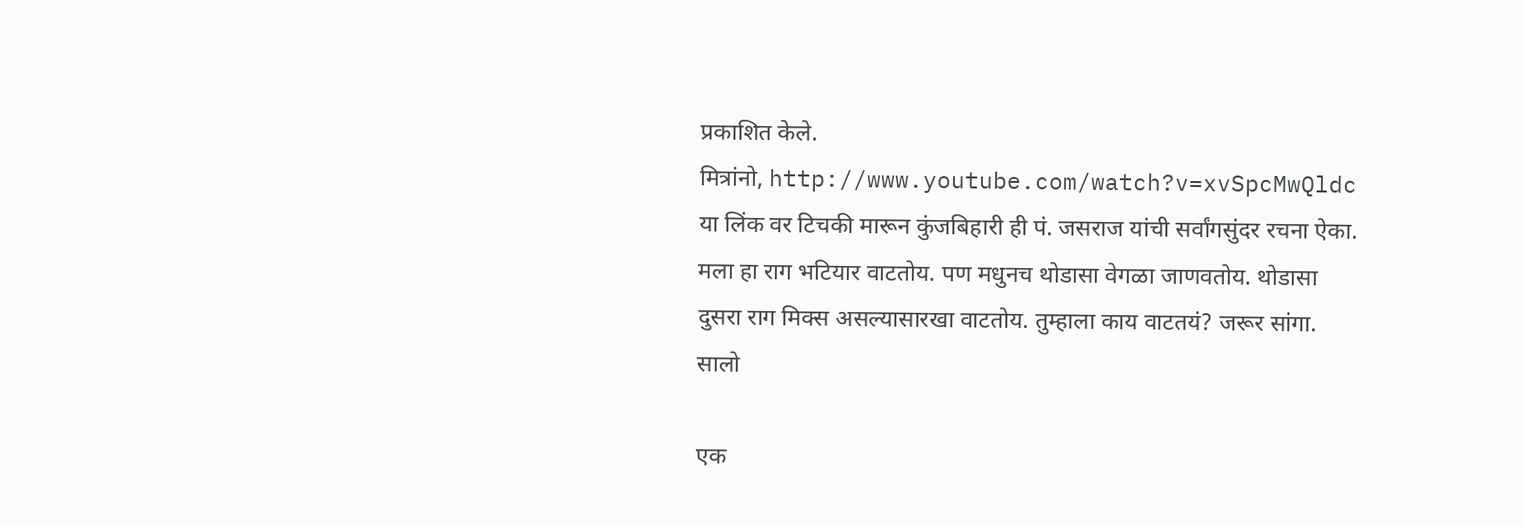प्रकाशित केले.
मित्रांनो, http://www.youtube.com/watch?v=xvSpcMwQldc या लिंक वर टिचकी मारून कुंजबिहारी ही पं. जसराज यांची सर्वांगसुंदर रचना ऐका. मला हा राग भटियार वाटतोय. पण मधुनच थोडासा वेगळा जाणवतोय. थोडासा दुसरा राग मिक्स असल्यासारखा वाटतोय. तुम्हाला काय वाटतयं? जरूर सांगा. सालो

एक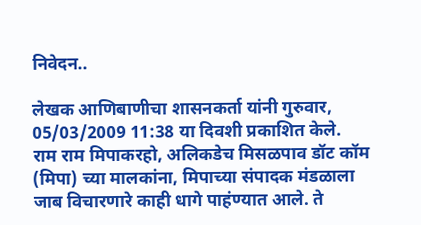निवेदन..

लेखक आणिबाणीचा शासनकर्ता यांनी गुरुवार, 05/03/2009 11:38 या दिवशी प्रकाशित केले.
राम राम मिपाकरहो, अलिकडेच मिसळपाव डॉट कॉम (मिपा) च्या मालकांना, मिपाच्या संपादक मंडळाला जाब विचारणारे काही धागे पाहंण्यात आले. ते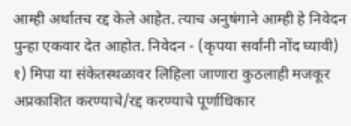आम्ही अर्थातच रद्द केले आहेत. त्याच अनुषंगाने आम्ही हे निवेदन पुन्हा एकवार देत आहोत. निवेदन - (कृपया सर्वांनी नोंद घ्यावी) १) मिपा या संकेतस्थळावर लिहिला जाणारा कुठलाही मजकूर अप्रकाशित करण्याचे/रद्द करण्याचे पूर्णाधिकार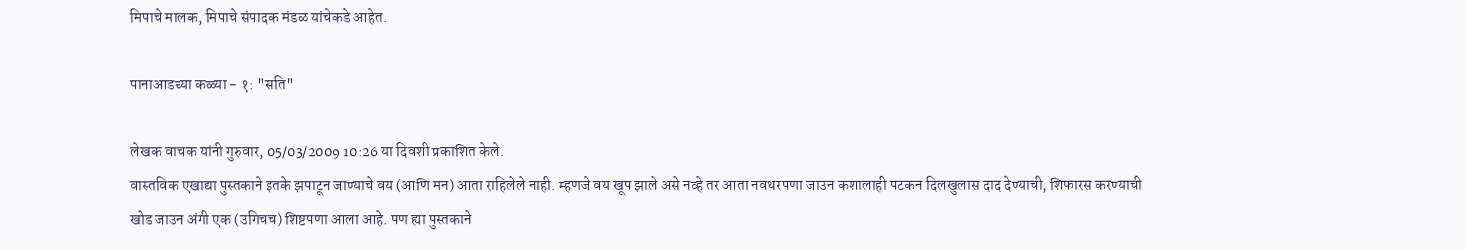मिपाचे मालक, मिपाचे संपादक मंडळ यांचेकडे आहेत.

पानाआडच्या कळ्या - १: "सति"

लेखक वाचक यांनी गुरुवार, 05/03/2009 10:26 या दिवशी प्रकाशित केले.
वास्तविक एखाद्या पुस्तकाने इतके झपाटून जाण्याचे वय (आणि मन) आता राहिलेले नाही. म्हणजे वय खूप झाले असे नव्हे तर आता नवथरपणा जाउन कशालाही पटकन दिलखुलास दाद देण्याची, शिफारस करण्याची खोड जाउन अंगी एक (उगिचच) शिष्टपणा आला आहे. पण ह्या पुस्तकाने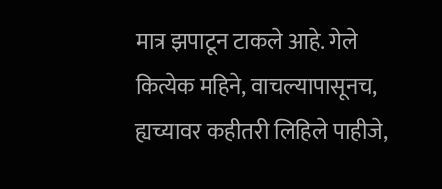मात्र झपाटून टाकले आहे. गेले कित्येक महिने, वाचल्यापासूनच, ह्यच्यावर कहीतरी लिहिले पाहीजे,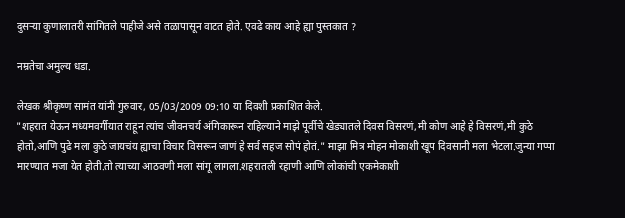दुसर्‍या कुणालातरी सांगितले पाहीजे असे तळापासून वाटत होते. एवढे काय आहे ह्या पुस्तकात ?

नम्रतेचा अमुल्य धडा.

लेखक श्रीकृष्ण सामंत यांनी गुरुवार, 05/03/2009 09:10 या दिवशी प्रकाशित केले.
"शहरात येऊन मध्यमवर्गीयात राहून त्यांच जीवनचर्य अंगिकारून राहिल्याने माझे पूर्वीचे खेड्यातले दिवस विसरणं,मी कोण आहे हे विसरणं,मी कुठे होतो,आणि पुढे मला कुठे जायचंय ह्याचा विचार विसरून जाणं हे सर्व सहज सोपं होतं." माझा मित्र मोहन मोकाशी खूप दिवसानी मला भेटला.जुन्या गप्पा मारण्यात मजा येत होती.तो त्याच्या आठवणी मला सांगू लागला.शहरातली रहाणी आणि लोकांची एकमेकाशी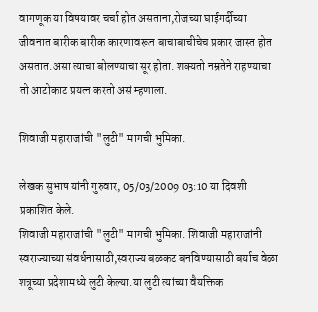वागणूक या विषयावर चर्चा होत असताना,रोजच्या घाईगर्दीच्या जीवनात बारीक बारीक कारणावरून बाचाबाचीचेच प्रकार जास्त होत असतात.असा त्याचा बोलण्याचा सूर होता. शक्यतो नम्रतेने राहण्याचा तो आटोकाट प्रयत्न करतो असं म्हणाला.

शिवाजी महाराजांची "लुटी" मागची भुमिका.

लेखक सुभाष यांनी गुरुवार, 05/03/2009 03:10 या दिवशी प्रकाशित केले.
शिवाजी महाराजांची "लुटी" मागची भुमिका. शिवाजी महाराजांनी स्वराज्याच्या संवर्धनासाठी,स्वराज्य बळकट बनविण्यासाठी बर्याच वेळा शत्रूच्या प्रदेशामध्ये लुटी केल्या.या लुटी त्यांच्या वैयक्तिक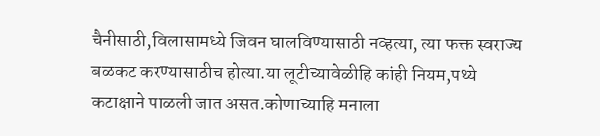चैनीसाठी,विलासामध्ये जिवन घालविण्यासाठी नव्हत्या, त्या फक्त स्वराज्य बळकट करण्यासाठीच होत्या.या लूटीच्यावेळीहि कांही नियम,पथ्ये कटाक्षाने पाळली जात असत.कोणाच्याहि मनाला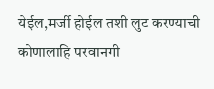येईल,मर्जी होईल तशी लुट करण्याची कोणालाहि परवानगी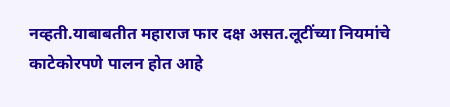नव्हती.याबाबतीत महाराज फार दक्ष असत.लूटींच्या नियमांचे काटेकोरपणे पालन होत आहे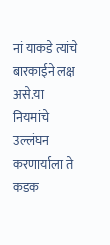नां याकडे त्यांचे बारकाईने लक्ष असे.या नियमांचे उल्लंघन करणार्याला ते कडक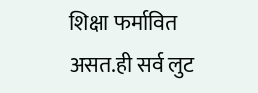शिक्षा फर्मावित असत.ही सर्व लुट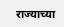राज्याच्या